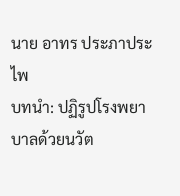นาย อาทร ประภาประไพ
บทนำ: ปฏิรูปโรงพยาบาลด้วยนวัต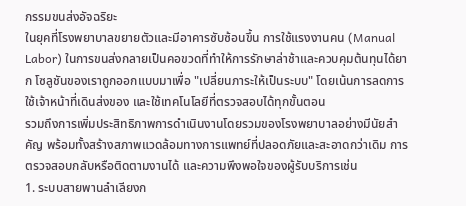กรรมขนส่งอัจฉริยะ
ในยุคที่โรงพยาบาลขยายตัวและมีอาคารซับซ้อนขึ้น การใช้แรงงานคน (Manual Labor) ในการขนส่งกลายเป็นคอขวดที่ทำให้การรักษาล่าช้าและควบคุมต้นทุนได้ยาก โซลูชันของเราถูกออกแบบมาเพื่อ "เปลี่ยนภาระให้เป็นระบบ" โดยเน้นการลดการใช้เจ้าหน้าที่เดินส่งของ และใช้เทคโนโลยีที่ตรวจสอบได้ทุกขั้นตอน
รวมถึงการเพิ่มประสิทธิภาพการดำเนินงานโดยรวมของโรงพยาบาลอย่างมีนัยสำคัญ พร้อมทั้งสร้างสภาพแวดล้อมทางการแพทย์ที่ปลอดภัยและสะอาดกว่าเดิม การตรวจสอบกลับหรือติดตามงานได้ และความพึงพอใจของผู้รับบริการเช่น
1. ระบบสายพานลำเลียงก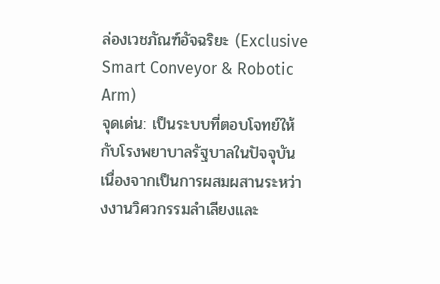ล่องเวชภัณฑ์อัจฉริยะ (Exclusive Smart Conveyor & Robotic Arm)
จุดเด่น: เป็นระบบที่ตอบโจทย์ให้กับโรงพยาบาลรัฐบาลในปัจจุบัน เนื่องจากเป็นการผสมผสานระหว่างงานวิศวกรรมลำเลียงและ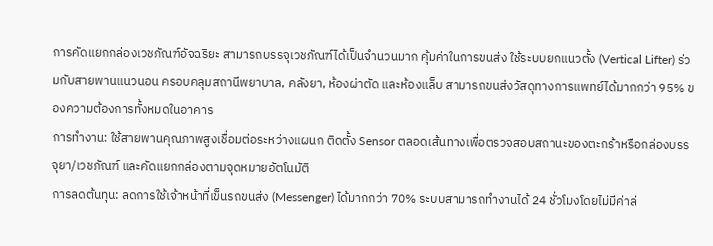การคัดแยกกล่องเวชภัณฑ์อัจฉริยะ สามารถบรรจุเวชภัณฑ์ได้เป็นจำนวนมาก คุ้มค่าในการขนส่ง ใช้ระบบยกแนวตั้ง (Vertical Lifter) ร่วมกับสายพานแนวนอน ครอบคลุมสถานีพยาบาล, คลังยา, ห้องผ่าตัด และห้องแล็บ สามารถขนส่งวัสดุทางการแพทย์ได้มากกว่า 95% ของความต้องการทั้งหมดในอาคาร
การทำงาน: ใช้สายพานคุณภาพสูงเชื่อมต่อระหว่างแผนก ติดตั้ง Sensor ตลอดเส้นทางเพื่อตรวจสอบสถานะของตะกร้าหรือกล่องบรรจุยา/เวชภัณฑ์ และคัดแยกกล่องตามจุดหมายอัตโนมัติ
การลดต้นทุน: ลดการใช้เจ้าหน้าที่เข็นรถขนส่ง (Messenger) ได้มากกว่า 70% ระบบสามารถทำงานได้ 24 ชั่วโมงโดยไม่มีค่าล่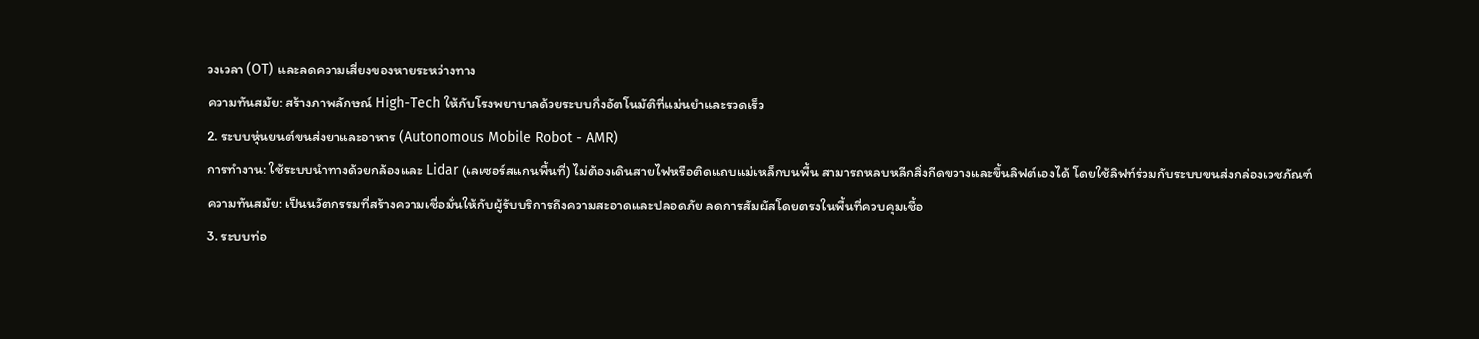วงเวลา (OT) และลดความเสี่ยงของหายระหว่างทาง
ความทันสมัย: สร้างภาพลักษณ์ High-Tech ให้กับโรงพยาบาลด้วยระบบกึ่งอัตโนมัติที่แม่นยำและรวดเร็ว
2. ระบบหุ่นยนต์ขนส่งยาและอาหาร (Autonomous Mobile Robot - AMR)
การทำงาน: ใช้ระบบนำทางด้วยกล้องและ Lidar (เลเซอร์สแกนพื้นที่) ไม่ต้องเดินสายไฟหรือติดแถบแม่เหล็กบนพื้น สามารถหลบหลีกสิ่งกีดขวางและขึ้นลิฟต์เองได้ โดยใช้ลิฟท์ร่วมกับระบบขนส่งกล่องเวชภัณฑ์
ความทันสมัย: เป็นนวัตกรรมที่สร้างความเชื่อมั่นให้กับผู้รับบริการถึงความสะอาดและปลอดภัย ลดการสัมผัสโดยตรงในพื้นที่ควบคุมเชื้อ
3. ระบบท่อ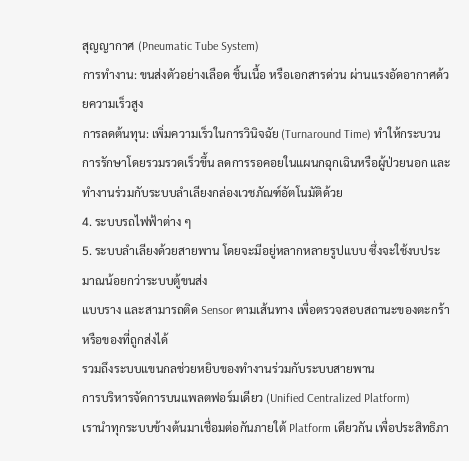สุญญากาศ (Pneumatic Tube System)
การทำงาน: ขนส่งตัวอย่างเลือด ชิ้นเนื้อ หรือเอกสารด่วน ผ่านแรงอัดอากาศด้วยความเร็วสูง
การลดต้นทุน: เพิ่มความเร็วในการวินิจฉัย (Turnaround Time) ทำให้กระบวนการรักษาโดยรวมรวดเร็วขึ้น ลดการรอคอยในแผนกฉุกเฉินหรือผู้ป่วยนอก และทำงานร่วมกับระบบลำเลียงกล่องเวชภัณฑ์อัตโนมัติด้วย
4. ระบบรถไฟฟ้าต่าง ๆ
5. ระบบลำเลียงด้วยสายพาน โดยจะมีอยู่หลากหลายรูปแบบ ซึ่งจะใช้งบประมาณน้อยกว่าระบบตู้ขนส่ง
แบบราง และสามารถติด Sensor ตามเส้นทาง เพื่อตรวจสอบสถานะของตะกร้าหรือของที่ถูกส่งได้
รวมถึงระบบแขนกลช่วยหยิบของทำงานร่วมกับระบบสายพาน
การบริหารจัดการบนแพลตฟอร์มเดียว (Unified Centralized Platform)
เรานำทุกระบบข้างต้นมาเชื่อมต่อกันภายใต้ Platform เดียวกัน เพื่อประสิทธิภา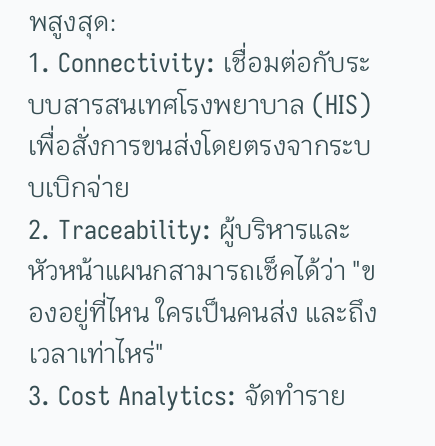พสูงสุด:
1. Connectivity: เชื่อมต่อกับระบบสารสนเทศโรงพยาบาล (HIS) เพื่อสั่งการขนส่งโดยตรงจากระบบเบิกจ่าย
2. Traceability: ผู้บริหารและหัวหน้าแผนกสามารถเช็คได้ว่า "ของอยู่ที่ไหน ใครเป็นคนส่ง และถึงเวลาเท่าไหร่"
3. Cost Analytics: จัดทำราย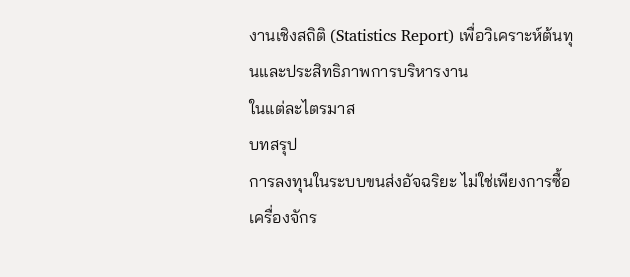งานเชิงสถิติ (Statistics Report) เพื่อวิเคราะห์ต้นทุนและประสิทธิภาพการบริหารงาน
ในแต่ละไตรมาส
บทสรุป
การลงทุนในระบบขนส่งอัจฉริยะ ไม่ใช่เพียงการซื้อเครื่องจักร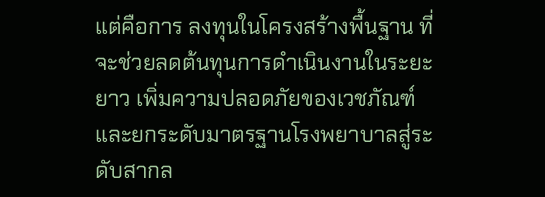แต่คือการ ลงทุนในโครงสร้างพื้นฐาน ที่จะช่วยลดต้นทุนการดำเนินงานในระยะยาว เพิ่มความปลอดภัยของเวชภัณฑ์ และยกระดับมาตรฐานโรงพยาบาลสู่ระดับสากล